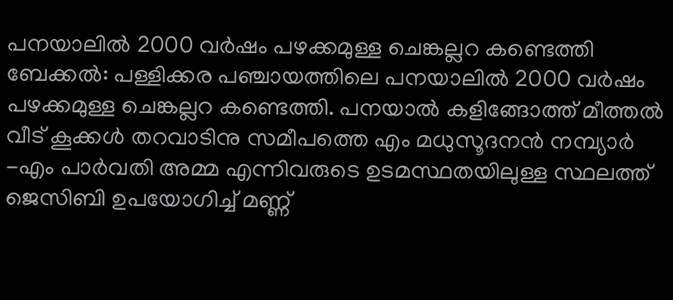പനയാലിൽ 2000 വർഷം പഴക്കമുള്ള ചെങ്കല്ലറ കണ്ടെത്തി
ബേക്കൽ: പള്ളിക്കര പഞ്ചായത്തിലെ പനയാലിൽ 2000 വർഷം പഴക്കമുള്ള ചെങ്കല്ലറ കണ്ടെത്തി. പനയാൽ കളിങ്ങോത്ത് മീത്തൽ വീട് കൂക്കൾ തറവാടിനു സമീപത്തെ എം മധുസൂദനൻ നമ്പ്യാർ -എം പാർവതി അമ്മ എന്നിവരുടെ ഉടമസ്ഥതയിലുള്ള സ്ഥലത്ത് ജെസിബി ഉപയോഗിച്ച് മണ്ണ്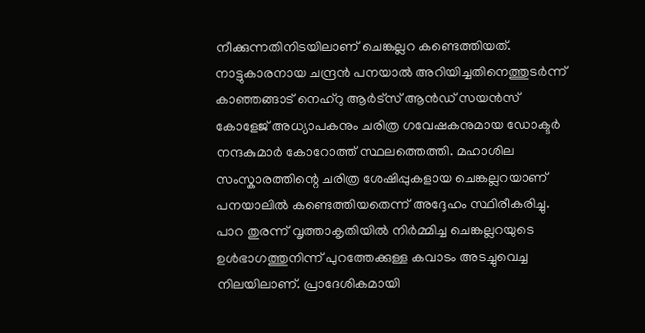നീക്കുന്നതിനിടയിലാണ് ചെങ്കല്ലറ കണ്ടെത്തിയത്. നാട്ടുകാരനായ ചന്ദ്രൻ പനയാൽ അറിയിച്ചതിനെത്തുടർന്ന് കാഞ്ഞങ്ങാട് നെഹ്റു ആർട്സ് ആൻഡ് സയൻസ് കോളേജ് അധ്യാപകനും ചരിത്ര ഗവേഷകനുമായ ഡോക്ടർ നന്ദകുമാർ കോറോത്ത് സ്ഥലത്തെത്തി. മഹാശില സംസ്കാരത്തിന്റെ ചരിത്ര ശേഷിപ്പുകളായ ചെങ്കല്ലറയാണ് പനയാലിൽ കണ്ടെത്തിയതെന്ന് അദ്ദേഹം സ്ഥിരീകരിച്ചു. പാറ തുരന്ന് വൃത്താകൃതിയിൽ നിർമ്മിച്ച ചെങ്കല്ലറയുടെ ഉൾഭാഗത്തുനിന്ന് പുറത്തേക്കുള്ള കവാടം അടച്ചുവെച്ച നിലയിലാണ്. പ്രാദേശികമായി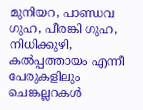മുനിയറ, പാണ്ഡവ ഗുഹ, പീരങ്കി ഗുഹ, നിധിക്കുഴി, കൽപ്പത്തായം എന്നീ പേരുകളിലും ചെങ്കല്ലറകൾ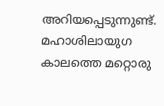അറിയപ്പെടുന്നുണ്ട്. മഹാശിലായുഗ കാലത്തെ മറ്റൊരു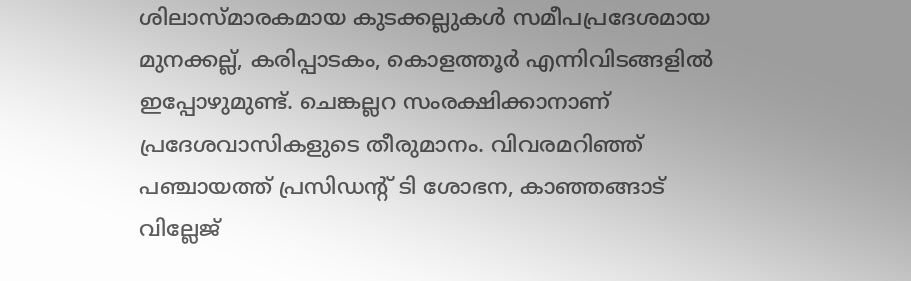ശിലാസ്മാരകമായ കുടക്കല്ലുകൾ സമീപപ്രദേശമായ മുനക്കല്ല്, കരിപ്പാടകം, കൊളത്തൂർ എന്നിവിടങ്ങളിൽ ഇപ്പോഴുമുണ്ട്. ചെങ്കല്ലറ സംരക്ഷിക്കാനാണ് പ്രദേശവാസികളുടെ തീരുമാനം. വിവരമറിഞ്ഞ് പഞ്ചായത്ത് പ്രസിഡന്റ് ടി ശോഭന, കാഞ്ഞങ്ങാട് വില്ലേജ്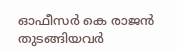ഓഫീസർ കെ രാജൻ തുടങ്ങിയവർ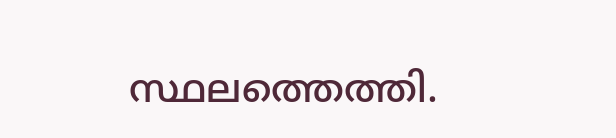സ്ഥലത്തെത്തി.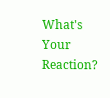What's Your Reaction?